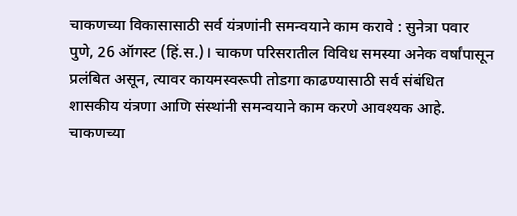चाकणच्या विकासासाठी सर्व यंत्रणांनी समन्वयाने काम करावे : सुनेत्रा पवार
पुणे, 26 ऑगस्ट (हिं.स.)। चाकण परिसरातील विविध समस्या अनेक वर्षांपासून प्रलंबित असून, त्यावर कायमस्वरूपी तोडगा काढण्यासाठी सर्व संबंधित शासकीय यंत्रणा आणि संस्थांनी समन्वयाने काम करणे आवश्यक आहे. चाकणच्या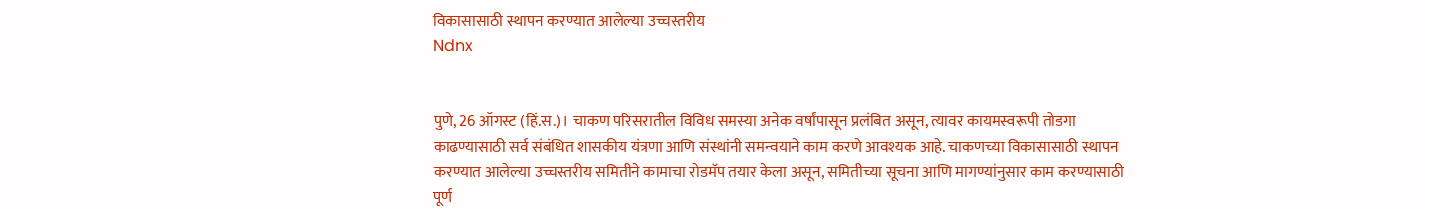विकासासाठी स्थापन करण्यात आलेल्या उच्चस्तरीय
Ndnx


पुणे, 26 ऑगस्ट (हिं.स.)। चाकण परिसरातील विविध समस्या अनेक वर्षांपासून प्रलंबित असून, त्यावर कायमस्वरूपी तोडगा काढण्यासाठी सर्व संबंधित शासकीय यंत्रणा आणि संस्थांनी समन्वयाने काम करणे आवश्यक आहे. चाकणच्या विकासासाठी स्थापन करण्यात आलेल्या उच्चस्तरीय समितीने कामाचा रोडमॅप तयार केला असून, समितीच्या सूचना आणि मागण्यांनुसार काम करण्यासाठी पूर्ण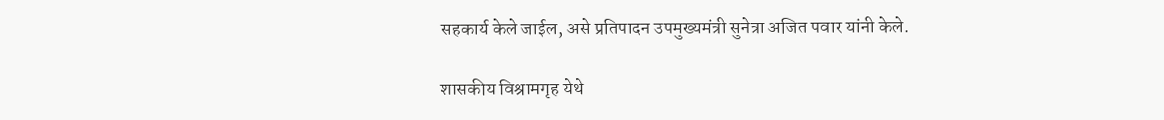सहकार्य केले जाईल, असे प्रतिपादन उपमुख्यमंत्री सुनेत्रा अजित पवार यांनी केले.

शासकीय विश्रामगृह येथे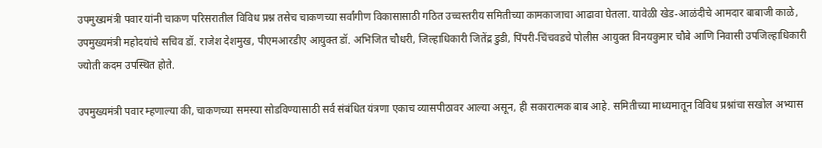उपमुख्यमंत्री पवार यांनी चाकण परिसरातील विविध प्रश्न तसेच चाकणच्या सर्वांगीण विकासासाठी गठित उच्चस्तरीय समितीच्या कामकाजाचा आढावा घेतला. यावेळी खेड-आळंदीचे आमदार बाबाजी काळे, उपमुख्यमंत्री महोदयांचे सचिव डॉ. राजेश देशमुख, पीएमआरडीए आयुक्त डॉ. अभिजित चौधरी, जिल्हाधिकारी जितेंद्र डुडी, पिंपरी-चिंचवडचे पोलीस आयुक्त विनयकुमार चौबे आणि निवासी उपजिल्हाधिकारी ज्योती कदम उपस्थित होते.

उपमुख्यमंत्री पवार म्हणाल्या की, चाकणच्या समस्या सोडविण्यासाठी सर्व संबंधित यंत्रणा एकाच व्यासपीठावर आल्या असून, ही सकारात्मक बाब आहे. समितीच्या माध्यमातून विविध प्रश्नांचा सखोल अभ्यास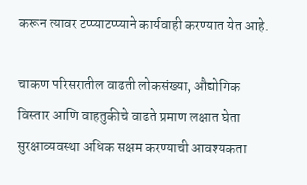करून त्यावर टप्प्याटप्प्याने कार्यवाही करण्यात येत आहे.

चाकण परिसरातील वाढती लोकसंख्या, औद्योगिक विस्तार आणि वाहतुकीचे वाढते प्रमाण लक्षात घेता सुरक्षाव्यवस्था अधिक सक्षम करण्याची आवश्यकता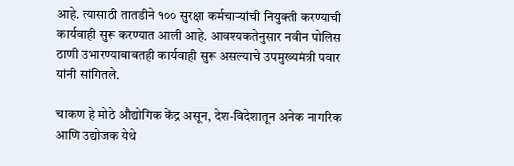आहे. त्यासाठी तातडीने १०० सुरक्षा कर्मचाऱ्यांची नियुक्ती करण्याची कार्यवाही सुरू करण्यात आली आहे. आवश्यकतेनुसार नवीन पोलिस ठाणी उभारण्याबाबतही कार्यवाही सुरू असल्याचे उपमुख्यमंत्री पवार यांनी सांगितले.

चाकण हे मोठे औद्योगिक केंद्र असून, देश-विदेशातून अनेक नागरिक आणि उद्योजक येथे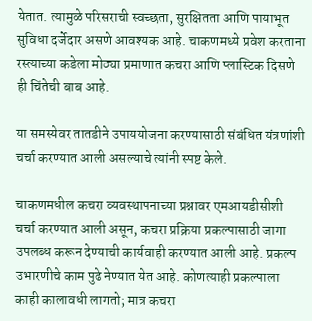येतात. त्यामुळे परिसराची स्वच्छता, सुरक्षितता आणि पायाभूत सुविधा दर्जेदार असणे आवश्यक आहे. चाकणमध्ये प्रवेश करताना रस्त्याच्या कडेला मोठ्या प्रमाणात कचरा आणि प्लास्टिक दिसणे ही चिंतेची बाब आहे.

या समस्येवर तातडीने उपाययोजना करण्यासाठी संबंधित यंत्रणांशी चर्चा करण्यात आली असल्याचे त्यांनी स्पष्ट केले.

चाकणमधील कचरा व्यवस्थापनाच्या प्रश्नावर एमआयडीसीशी चर्चा करण्यात आली असून, कचरा प्रक्रिया प्रकल्पासाठी जागा उपलब्ध करून देण्याची कार्यवाही करण्यात आली आहे. प्रकल्प उभारणीचे काम पुढे नेण्यात येत आहे. कोणत्याही प्रकल्पाला काही कालावधी लागतो; मात्र कचरा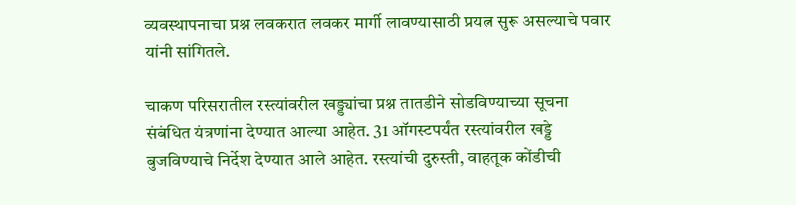व्यवस्थापनाचा प्रश्न लवकरात लवकर मार्गी लावण्यासाठी प्रयत्न सुरू असल्याचे पवार यांनी सांगितले.

चाकण परिसरातील रस्त्यांवरील खड्ड्यांचा प्रश्न तातडीने सोडविण्याच्या सूचना संबंधित यंत्रणांना देण्यात आल्या आहेत. 31 ऑगस्टपर्यंत रस्त्यांवरील खड्डे बुजविण्याचे निर्देश देण्यात आले आहेत. रस्त्यांची दुरुस्ती, वाहतूक कोंडीची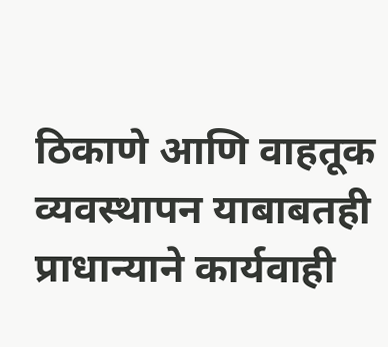ठिकाणे आणि वाहतूक व्यवस्थापन याबाबतही प्राधान्याने कार्यवाही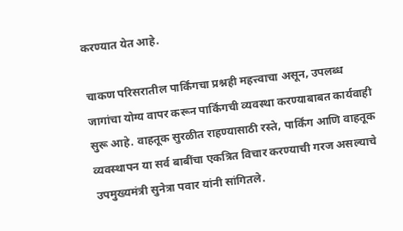करण्यात येत आहे.

चाकण परिसरातील पार्किंगचा प्रश्नही महत्त्वाचा असून, उपलब्ध जागांचा योग्य वापर करून पार्किंगची व्यवस्था करण्याबाबत कार्यवाही सुरू आहे. वाहतूक सुरळीत राहण्यासाठी रस्ते, पार्किंग आणि वाहतूक व्यवस्थापन या सर्व बाबींचा एकत्रित विचार करण्याची गरज असल्याचे उपमुख्यमंत्री सुनेत्रा पवार यांनी सांगितले.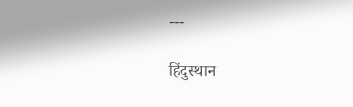---

हिंदुस्थान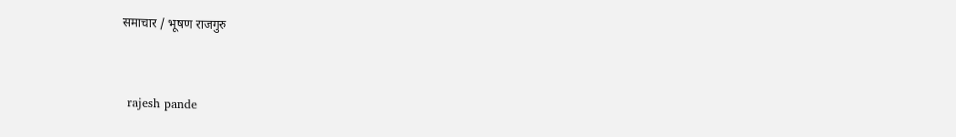समाचार / भूषण राजगुरु


 rajesh pande